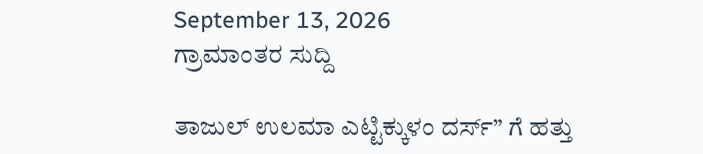September 13, 2026
ಗ್ರಾಮಾಂತರ ಸುದ್ದಿ

ತಾಜುಲ್ ಉಲಮಾ ಎಟ್ಟಿಕ್ಕುಳಂ ದರ್ಸ್” ಗೆ ಹತ್ತು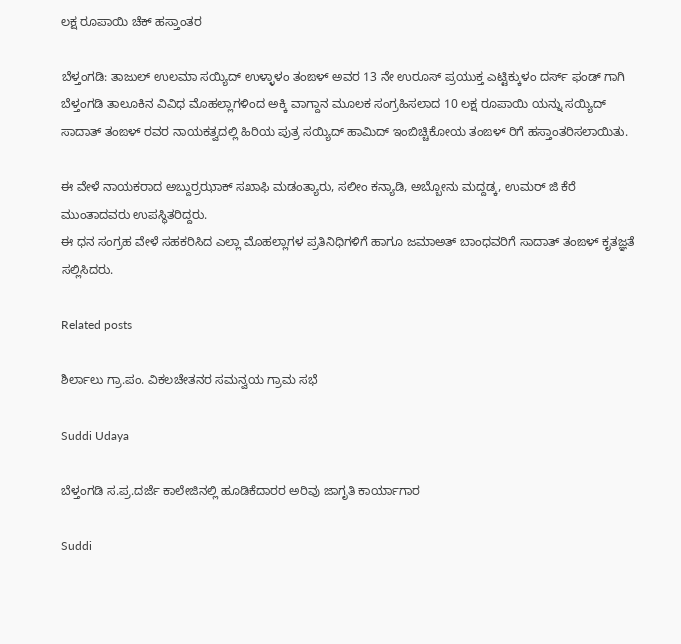ಲಕ್ಷ ರೂಪಾಯಿ ಚೆಕ್ ಹಸ್ತಾಂತರ

ಬೆಳ್ತಂಗಡಿ: ತಾಜುಲ್ ಉಲಮಾ ಸಯ್ಯಿದ್ ಉಳ್ಳಾಳಂ ತಂಙಳ್ ಅವರ 13 ನೇ ಉರೂಸ್ ಪ್ರಯುಕ್ತ ಎಟ್ಟಿಕ್ಕುಳಂ ದರ್ಸ್ ಫಂಡ್ ಗಾಗಿ ಬೆಳ್ತಂಗಡಿ ತಾಲೂಕಿನ ವಿವಿಧ ಮೊಹಲ್ಲಾಗಳಿಂದ ಅಕ್ಕಿ ವಾಗ್ದಾನ ಮೂಲಕ ಸಂಗ್ರಹಿಸಲಾದ 10 ಲಕ್ಷ ರೂಪಾಯಿ ಯನ್ನು ಸಯ್ಯಿದ್ ಸಾದಾತ್ ತಂಙಳ್ ರವರ ನಾಯಕತ್ವದಲ್ಲಿ ಹಿರಿಯ ಪುತ್ರ ಸಯ್ಯಿದ್ ಹಾಮಿದ್ ಇಂಬಿಚ್ಚಿಕೋಯ ತಂಙಳ್ ರಿಗೆ ಹಸ್ತಾಂತರಿಸಲಾಯಿತು.

ಈ ವೇಳೆ ನಾಯಕರಾದ ಅಬ್ದುರ್ರಝಾಕ್ ಸಖಾಫಿ ಮಡಂತ್ಯಾರು, ಸಲೀಂ ಕನ್ಯಾಡಿ, ಅಬ್ಬೋನು ಮದ್ದಡ್ಕ, ಉಮರ್ ಜಿ ಕೆರೆ ಮುಂತಾದವರು ಉಪಸ್ಥಿತರಿದ್ದರು.
ಈ ಧನ ಸಂಗ್ರಹ ವೇಳೆ ಸಹಕರಿಸಿದ ಎಲ್ಲಾ ಮೊಹಲ್ಲಾಗಳ ಪ್ರತಿನಿಧಿಗಳಿಗೆ ಹಾಗೂ ಜಮಾಅತ್ ಬಾಂಧವರಿಗೆ ಸಾದಾತ್ ತಂಙಳ್ ಕೃತಜ್ಞತೆ ಸಲ್ಲಿಸಿದರು.

Related posts

ಶಿರ್ಲಾಲು‌ ಗ್ರಾ.ಪಂ. ವಿಕಲಚೇತನರ ಸಮನ್ವಯ ಗ್ರಾಮ ಸಭೆ

Suddi Udaya

ಬೆಳ್ತಂಗಡಿ ಸ.ಪ್ರ.ದರ್ಜೆ ಕಾಲೇಜಿನಲ್ಲಿ ಹೂಡಿಕೆದಾರರ ಅರಿವು ಜಾಗೃತಿ ಕಾರ್ಯಾಗಾರ

Suddi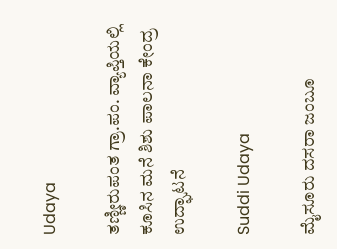Udaya

ತಣ್ಣೀರುಪಂತ ಗ್ರಾ.ಪಂ. ವ್ಯಾಪ್ತಿಯಲ್ಲಿ ಕೂಸಿನ ಮನೆ ಶಿಶು ಪಾಲನಾ ಕೇಂದ್ರ ಉದ್ಘಾಟನೆ

Suddi Udaya

ಮೈಸೂರು ದಸರಾ ಜಂಬೂ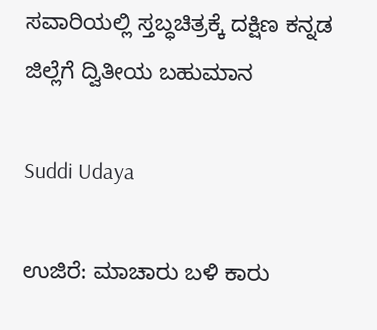ಸವಾರಿಯಲ್ಲಿ ಸ್ತಬ್ಧಚಿತ್ರಕ್ಕೆ ದಕ್ಷಿಣ ಕನ್ನಡ ಜಿಲ್ಲೆಗೆ ದ್ವಿತೀಯ ಬಹುಮಾನ

Suddi Udaya

ಉಜಿರೆ: ಮಾಚಾರು ಬಳಿ ಕಾರು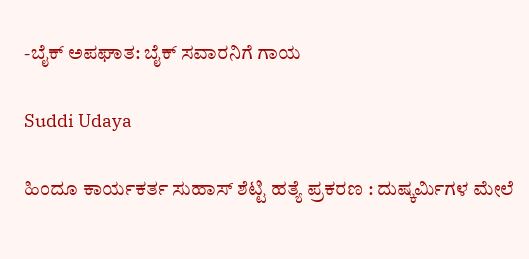-ಬೈಕ್ ಅಪಘಾತ: ಬೈಕ್ ಸವಾರನಿಗೆ ಗಾಯ

Suddi Udaya

ಹಿಂದೂ ಕಾರ್ಯಕರ್ತ ಸುಹಾಸ್ ಶೆಟ್ಟಿ ಹತ್ಯೆ ಪ್ರಕರಣ : ದುಷ್ಕರ್ಮಿಗಳ ಮೇಲೆ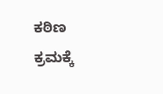ಕಠಿಣ ಕ್ರಮಕ್ಕೆ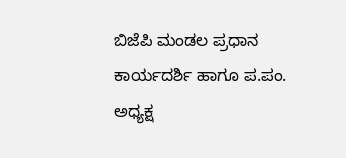ಬಿಜೆಪಿ ಮಂಡಲ ಪ್ರಧಾನ ಕಾರ್ಯದರ್ಶಿ ಹಾಗೂ ಪ.ಪಂ. ಅಧ್ಯಕ್ಷ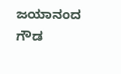ಜಯಾನಂದ ಗೌಡ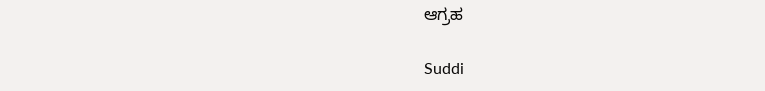ಆಗ್ರಹ

Suddi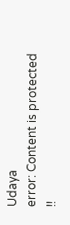Udaya
error: Content is protected !!